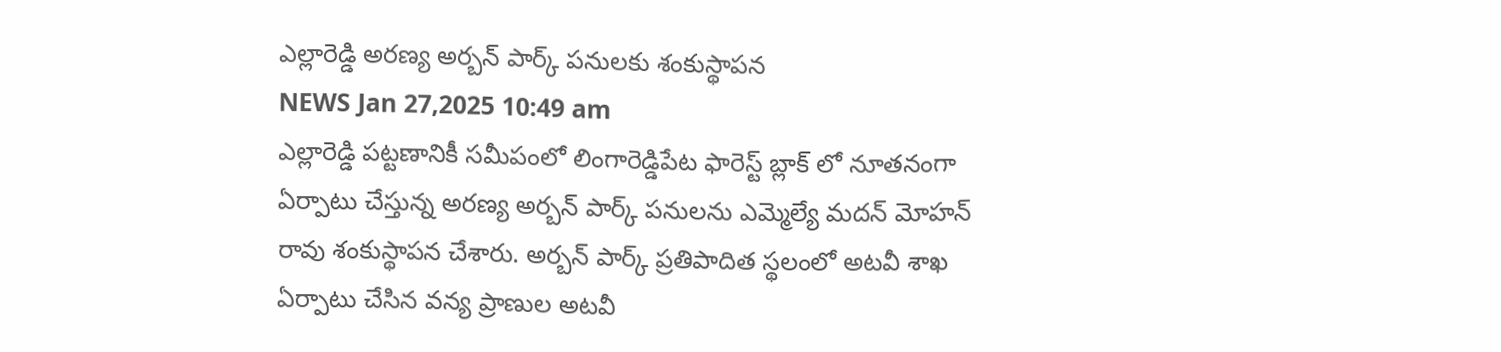ఎల్లారెడ్డి అరణ్య అర్బన్ పార్క్ పనులకు శంకుస్థాపన
NEWS Jan 27,2025 10:49 am
ఎల్లారెడ్డి పట్టణానికీ సమీపంలో లింగారెడ్డిపేట ఫారెస్ట్ బ్లాక్ లో నూతనంగా ఏర్పాటు చేస్తున్న అరణ్య అర్బన్ పార్క్ పనులను ఎమ్మెల్యే మదన్ మోహన్ రావు శంకుస్థాపన చేశారు. అర్బన్ పార్క్ ప్రతిపాదిత స్థలంలో అటవీ శాఖ ఏర్పాటు చేసిన వన్య ప్రాణుల అటవీ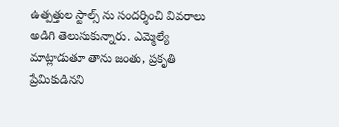ఉత్పత్తుల స్టాల్స్ ను సందర్శించి వివరాలు అడిగి తెలుసుకున్నారు. ఎమ్మెల్యే మాట్లాడుతూ తాను జంతు, ప్రకృతి ప్రేమికుడినని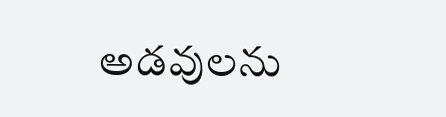అడవులను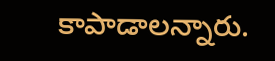కాపాడాలన్నారు.